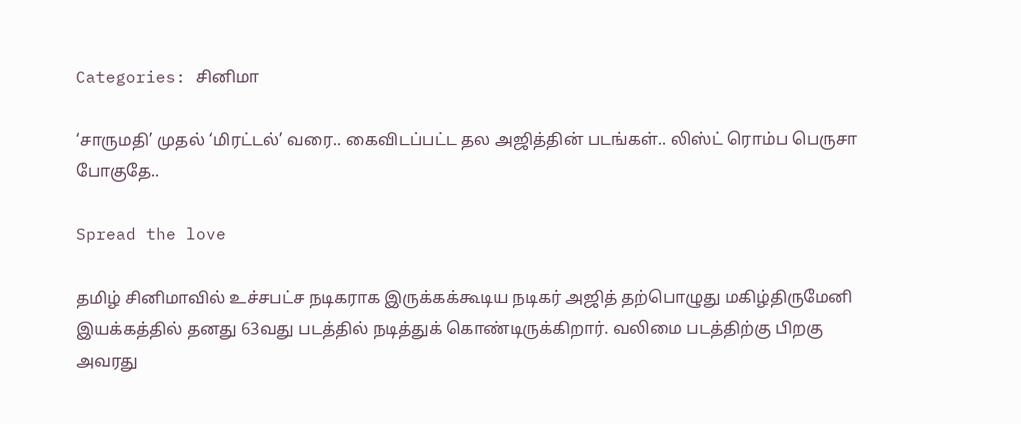Categories: சினிமா

‘சாருமதி’ முதல் ‘மிரட்டல்’ வரை.. கைவிடப்பட்ட தல அஜித்தின் படங்கள்.. லிஸ்ட் ரொம்ப பெருசா போகுதே..

Spread the love

தமிழ் சினிமாவில் உச்சபட்ச நடிகராக இருக்கக்கூடிய நடிகர் அஜித் தற்பொழுது மகிழ்திருமேனி இயக்கத்தில் தனது 63வது படத்தில் நடித்துக் கொண்டிருக்கிறார். வலிமை படத்திற்கு பிறகு அவரது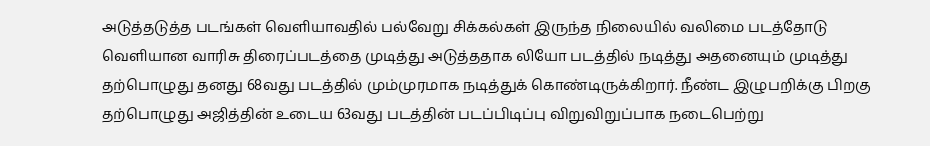அடுத்தடுத்த படங்கள் வெளியாவதில் பல்வேறு சிக்கல்கள் இருந்த நிலையில் வலிமை படத்தோடு வெளியான வாரிசு திரைப்படத்தை முடித்து அடுத்ததாக லியோ படத்தில் நடித்து அதனையும் முடித்து தற்பொழுது தனது 68வது படத்தில் மும்முரமாக நடித்துக் கொண்டிருக்கிறார். நீண்ட இழுபறிக்கு பிறகு தற்பொழுது அஜித்தின் உடைய 63வது படத்தின் படப்பிடிப்பு விறுவிறுப்பாக நடைபெற்று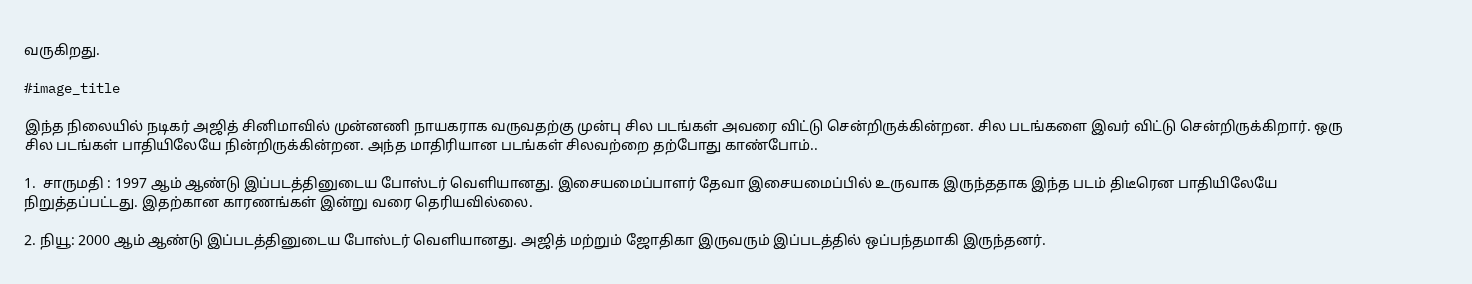வருகிறது.

#image_title

இந்த நிலையில் நடிகர் அஜித் சினிமாவில் முன்னணி நாயகராக வருவதற்கு முன்பு சில படங்கள் அவரை விட்டு சென்றிருக்கின்றன. சில படங்களை இவர் விட்டு சென்றிருக்கிறார். ஒரு சில படங்கள் பாதியிலேயே நின்றிருக்கின்றன. அந்த மாதிரியான படங்கள் சிலவற்றை தற்போது காண்போம்..

1.  சாருமதி : 1997 ஆம் ஆண்டு இப்படத்தினுடைய போஸ்டர் வெளியானது. இசையமைப்பாளர் தேவா இசையமைப்பில் உருவாக இருந்ததாக இந்த படம் திடீரென பாதியிலேயே நிறுத்தப்பட்டது. இதற்கான காரணங்கள் இன்று வரை தெரியவில்லை.

2. நியூ: 2000 ஆம் ஆண்டு இப்படத்தினுடைய போஸ்டர் வெளியானது. அஜித் மற்றும் ஜோதிகா இருவரும் இப்படத்தில் ஒப்பந்தமாகி இருந்தனர்.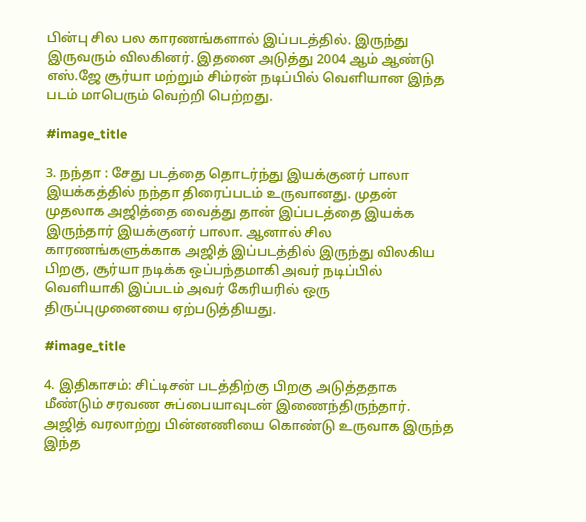பின்பு சில பல காரணங்களால் இப்படத்தில். இருந்து இருவரும் விலகினர். இதனை அடுத்து 2004 ஆம் ஆண்டு எஸ்.ஜே சூர்யா மற்றும் சிம்ரன் நடிப்பில் வெளியான இந்த படம் மாபெரும் வெற்றி பெற்றது.

#image_title

3. நந்தா : சேது படத்தை தொடர்ந்து இயக்குனர் பாலா இயக்கத்தில் நந்தா திரைப்படம் உருவானது. முதன் முதலாக அஜித்தை வைத்து தான் இப்படத்தை இயக்க இருந்தார் இயக்குனர் பாலா. ஆனால் சில காரணங்களுக்காக அஜித் இப்படத்தில் இருந்து விலகிய பிறகு, சூர்யா நடிக்க ஒப்பந்தமாகி அவர் நடிப்பில் வெளியாகி இப்படம் அவர் கேரியரில் ஒரு திருப்புமுனையை ஏற்படுத்தியது.

#image_title

4. இதிகாசம்: சிட்டிசன் படத்திற்கு பிறகு அடுத்ததாக மீண்டும் சரவண சுப்பையாவுடன் இணைந்திருந்தார். அஜித் வரலாற்று பின்னணியை கொண்டு உருவாக இருந்த இந்த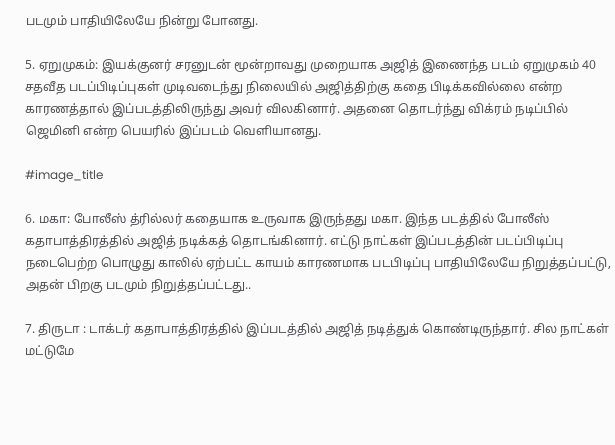படமும் பாதியிலேயே நின்று போனது.

5. ஏறுமுகம்: இயக்குனர் சரனுடன் மூன்றாவது முறையாக அஜித் இணைந்த படம் ஏறுமுகம் 40 சதவீத படப்பிடிப்புகள் முடிவடைந்து நிலையில் அஜித்திற்கு கதை பிடிக்கவில்லை என்ற காரணத்தால் இப்படத்திலிருந்து அவர் விலகினார். அதனை தொடர்ந்து விக்ரம் நடிப்பில் ஜெமினி என்ற பெயரில் இப்படம் வெளியானது.

#image_title

6. மகா: போலீஸ் த்ரில்லர் கதையாக உருவாக இருந்தது மகா. இந்த படத்தில் போலீஸ் கதாபாத்திரத்தில் அஜித் நடிக்கத் தொடங்கினார். எட்டு நாட்கள் இப்படத்தின் படப்பிடிப்பு நடைபெற்ற பொழுது காலில் ஏற்பட்ட காயம் காரணமாக படபிடிப்பு பாதியிலேயே நிறுத்தப்பட்டு, அதன் பிறகு படமும் நிறுத்தப்பட்டது..

7. திருடா : டாக்டர் கதாபாத்திரத்தில் இப்படத்தில் அஜித் நடித்துக் கொண்டிருந்தார். சில நாட்கள் மட்டுமே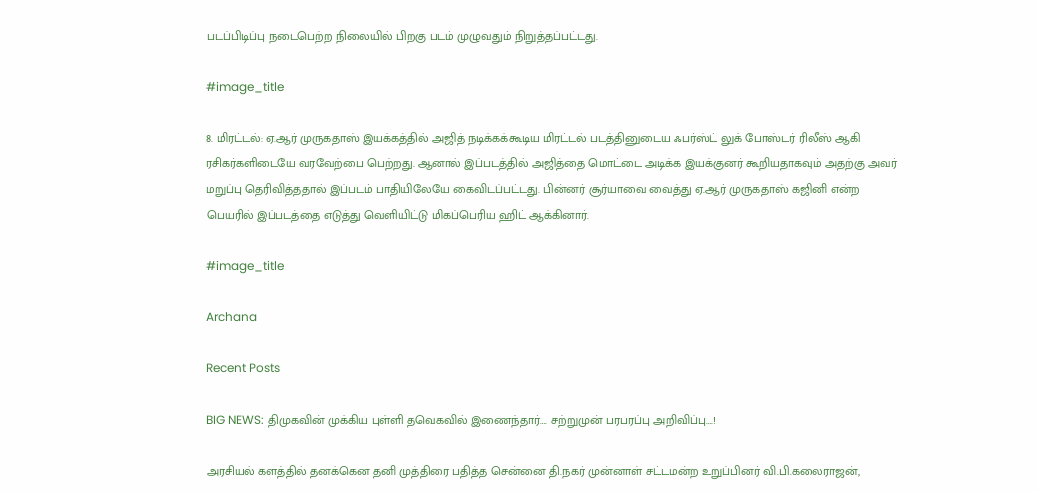படப்பிடிப்பு நடைபெற்ற நிலையில் பிறகு படம் முழுவதும் நிறுத்தப்பட்டது.

#image_title

8. மிரட்டல்: ஏ.ஆர் முருகதாஸ் இயக்கத்தில் அஜித் நடிக்கக்கூடிய மிரட்டல் படத்தினுடைய ஃபர்ஸ்ட் லுக் போஸ்டர் ரிலீஸ் ஆகி ரசிகர்களிடையே வரவேற்பை பெற்றது. ஆனால் இப்படத்தில் அஜித்தை மொட்டை அடிக்க இயக்குனர் கூறியதாகவும் அதற்கு அவர் மறுப்பு தெரிவித்ததால் இப்படம் பாதியிலேயே கைவிடப்பட்டது. பின்னர் சூர்யாவை வைத்து ஏ.ஆர் முருகதாஸ் கஜினி என்ற பெயரில் இப்படத்தை எடுத்து வெளியிட்டு மிகப்பெரிய ஹிட் ஆக்கினார்.

#image_title

Archana

Recent Posts

BIG NEWS: திமுகவின் முக்கிய புள்ளி தவெகவில் இணைந்தார்…. சற்றுமுன் பரபரப்பு அறிவிப்பு….!

அரசியல் களத்தில் தனக்கென தனி முத்திரை பதித்த சென்னை தி.நகர் முன்னாள் சட்டமன்ற உறுப்பினர் வி.பி.கலைராஜன்,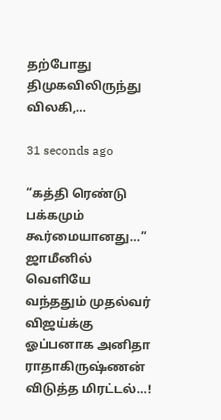தற்போது திமுகவிலிருந்து விலகி,…

31 seconds ago

“கத்தி ரெண்டு பக்கமும் கூர்மையானது…” ஜாமீனில் வெளியே வந்ததும் முதல்வர் விஜய்க்கு ஓப்பனாக அனிதா ராதாகிருஷ்ணன் விடுத்த மிரட்டல்…!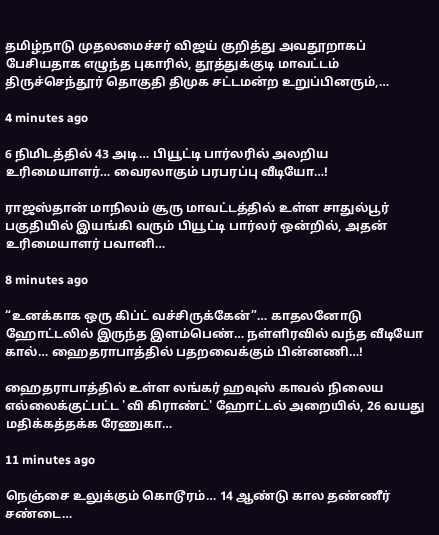தமிழ்நாடு முதலமைச்சர் விஜய் குறித்து அவதூறாகப் பேசியதாக எழுந்த புகாரில், தூத்துக்குடி மாவட்டம் திருச்செந்தூர் தொகுதி திமுக சட்டமன்ற உறுப்பினரும்,…

4 minutes ago

6 நிமிடத்தில் 43 அடி… பியூட்டி பார்லரில் அலறிய உரிமையாளர்… வைரலாகும் பரபரப்பு வீடியோ…!

ராஜஸ்தான் மாநிலம் சூரு மாவட்டத்தில் உள்ள சாதுல்பூர் பகுதியில் இயங்கி வரும் பியூட்டி பார்லர் ஒன்றில், அதன் உரிமையாளர் பவானி…

8 minutes ago

“உனக்காக ஒரு கிப்ட் வச்சிருக்கேன்”… காதலனோடு ஹோட்டலில் இருந்த இளம்பெண்… நள்ளிரவில் வந்த வீடியோ கால்… ஹைதராபாத்தில் பதறவைக்கும் பின்னணி…!

ஹைதராபாத்தில் உள்ள லங்கர் ஹவுஸ் காவல் நிலைய எல்லைக்குட்பட்ட 'வி கிராண்ட்' ஹோட்டல் அறையில், 26 வயது மதிக்கத்தக்க ரேணுகா…

11 minutes ago

நெஞ்சை உலுக்கும் கொடூரம்… 14 ஆண்டு கால தண்ணீர் சண்டை…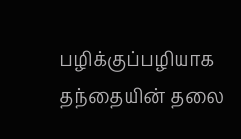பழிக்குப்பழியாக தந்தையின் தலை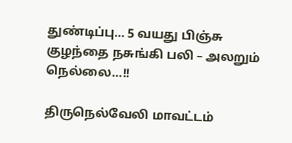துண்டிப்பு… 5 வயது பிஞ்சு குழந்தை நசுங்கி பலி – அலறும் நெல்லை…!!

திருநெல்வேலி மாவட்டம்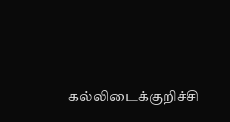கல்லிடைக்குறிச்சி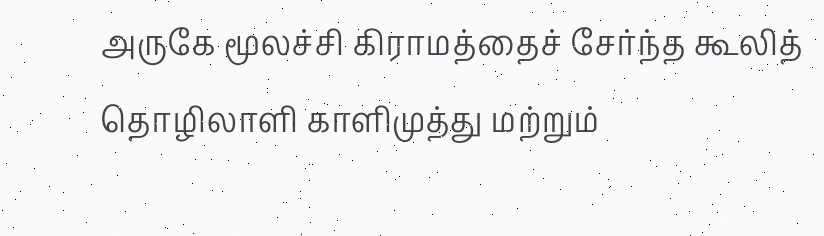அருகே மூலச்சி கிராமத்தைச் சேர்ந்த கூலித் தொழிலாளி காளிமுத்து மற்றும்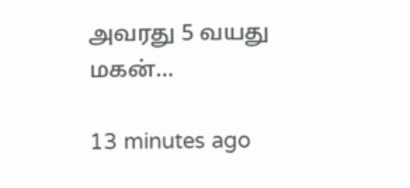அவரது 5 வயது மகன்…

13 minutes ago